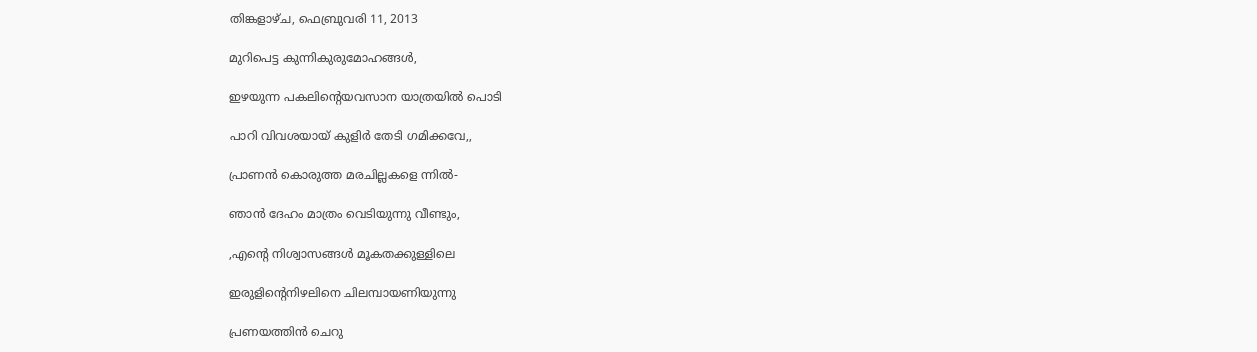തിങ്കളാഴ്‌ച, ഫെബ്രുവരി 11, 2013

മുറിപെട്ട കുന്നികുരുമോഹങ്ങള്‍,

ഇഴയുന്ന പകലിന്‍റെയവസാന യാത്രയില്‍ പൊടി

പാറി വിവശയായ്‌ കുളിര്‍ തേടി ഗമിക്കവേ,,

പ്രാണന്‍ കൊരുത്ത മരചില്ലകളെ ന്നില്‍-

ഞാന്‍ ദേഹം മാത്രം വെടിയുന്നു വീണ്ടും,

,എന്‍റെ നിശ്വാസങ്ങള്‍ മൂകതക്കുള്ളിലെ

ഇരുളിന്‍റെനിഴലിനെ ചിലമ്പായണിയുന്നു

പ്രണയത്തിന്‍ ചെറു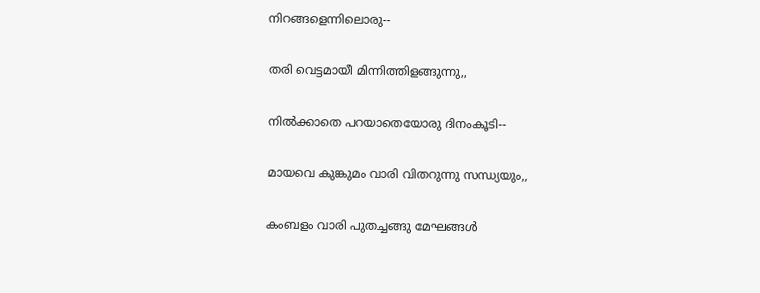നിറങ്ങളെന്നിലൊരു--

തരി വെട്ടമായീ മിന്നിത്തിളങ്ങുന്നു,,

നില്‍ക്കാതെ പറയാതെയോരു ദിനംകൂടി--

മായവെ കുങ്കുമം വാരി വിതറുന്നു സന്ധ്യയും,,

കംബളം വാരി പുതച്ചങ്ങു മേഘങ്ങള്‍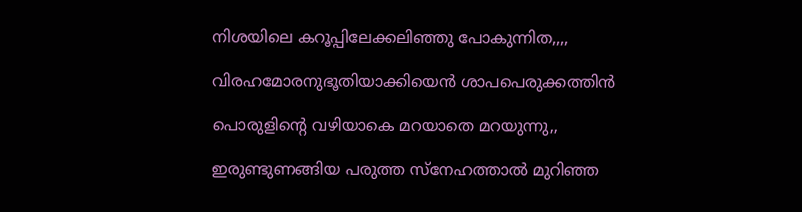നിശയിലെ കറൂപ്പിലേക്കലിഞ്ഞു പോകുന്നിത,,,,

വിരഹമോരനുഭൂതിയാക്കിയെന്‍ ശാപപെരുക്കത്തിന്‍

പൊരുളിന്‍റെ വഴിയാകെ മറയാതെ മറയുന്നു,,

ഇരുണ്ടുണങ്ങിയ പരുത്ത സ്നേഹത്താല്‍ മുറിഞ്ഞ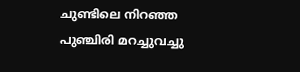ചുണ്ടിലെ നിറഞ്ഞ പുഞ്ചിരി മറച്ചുവച്ചു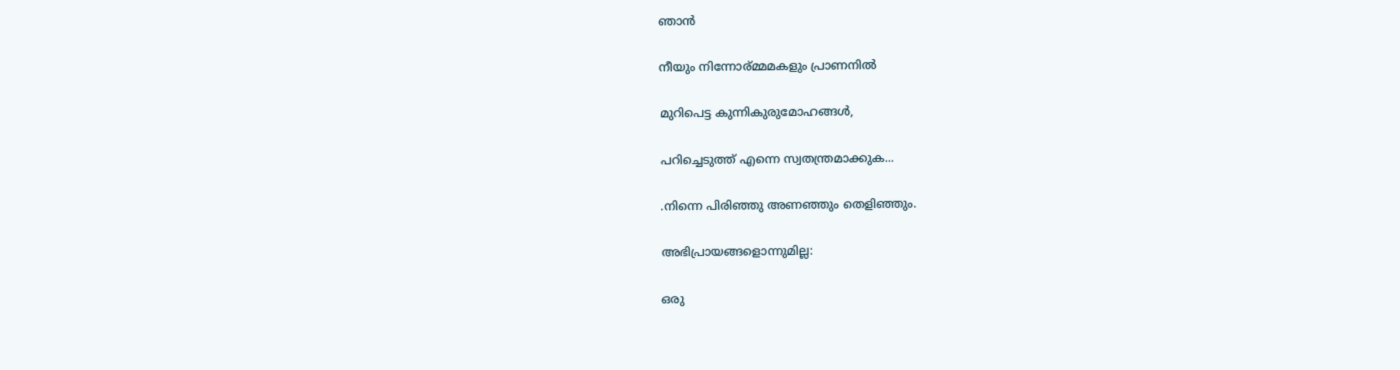ഞാന്‍

നീയും നിന്നോര്മ്മമകളും പ്രാണനില്‍

മുറിപെട്ട കുന്നികുരുമോഹങ്ങള്‍,

പറിച്ചെടുത്ത് എന്നെ സ്വതന്ത്രമാക്കുക...

.നിന്നെ പിരിഞ്ഞു അണഞ്ഞും തെളിഞ്ഞും.

അഭിപ്രായങ്ങളൊന്നുമില്ല:

ഒരു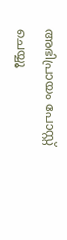അഭിപ്രായം പോസ്റ്റ് ചെയ്യൂ